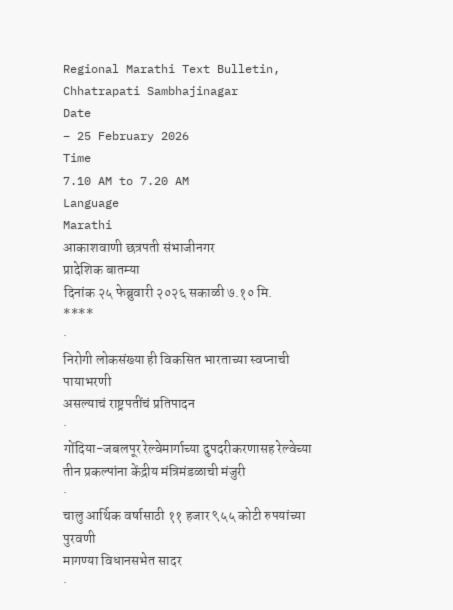Regional Marathi Text Bulletin, Chhatrapati Sambhajinagar
Date
– 25 February 2026
Time
7.10 AM to 7.20 AM
Language
Marathi
आकाशवाणी छत्रपती संभाजीनगर
प्रादेशिक बातम्या
दिनांक २५ फेब्रुवारी २०२६ सकाळी ७.१० मि.
****
·
निरोगी लोकसंख्या ही विकसित भारताच्या स्वप्नाची पायाभरणी
असल्याचं राष्ट्रपतींचं प्रतिपादन
·
गोंदिया-जबलपूर रेल्वेमार्गाच्या दुपदरीकरणासह रेल्वेच्या
तीन प्रकल्पांना केंद्रीय मंत्रिमंडळाची मंजुरी
·
चालु आर्थिक वर्षासाठी ११ हजार ९५५ कोटी रुपयांच्या पुरवणी
मागण्या विधानसभेत सादर
·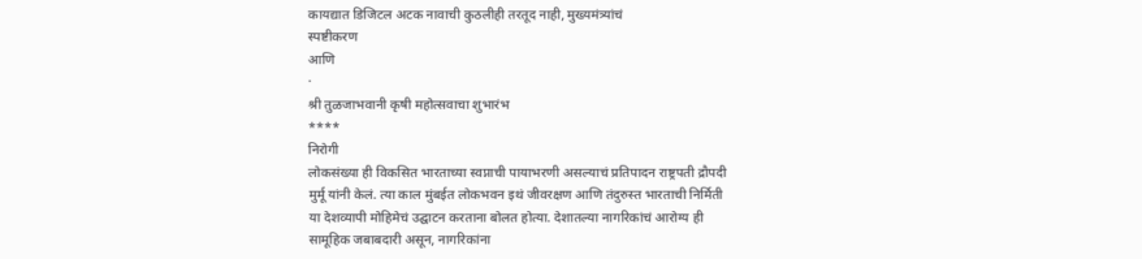कायद्यात डिजिटल अटक नावाची कुठलीही तरतूद नाही, मुख्यमंत्र्यांचं
स्पष्टीकरण
आणि
·
श्री तुळजाभवानी कृषी महोत्सवाचा शुभारंभ
****
निरोगी
लोकसंख्या ही विकसित भारताच्या स्वप्नाची पायाभरणी असल्याचं प्रतिपादन राष्ट्रपती द्रौपदी
मुर्मू यांनी केलं. त्या काल मुंबईत लोकभवन इथं जीवरक्षण आणि तंदुरुस्त भारताची निर्मिती
या देशव्यापी मोहिमेचं उद्घाटन करताना बोलत होत्या. देशातल्या नागरिकांचं आरोग्य ही
सामूहिक जबाबदारी असून, नागरिकांना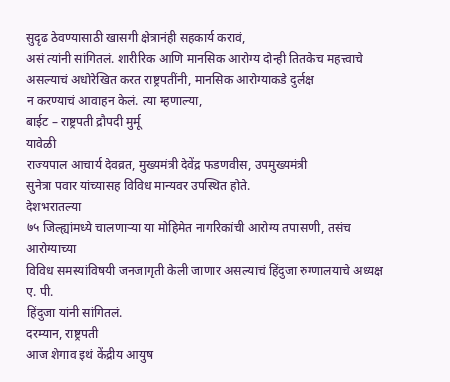सुदृढ ठेवण्यासाठी खासगी क्षेत्रानंही सहकार्य करावं,
असं त्यांनी सांगितलं. शारीरिक आणि मानसिक आरोग्य दोन्ही तितकेच महत्त्वाचे
असल्याचं अधोरेखित करत राष्ट्रपतींनी, मानसिक आरोग्याकडे दुर्लक्ष
न करण्याचं आवाहन केलं. त्या म्हणाल्या,
बाईट – राष्ट्रपती द्रौपदी मुर्मू
यावेळी
राज्यपाल आचार्य देवव्रत, मुख्यमंत्री देवेंद्र फडणवीस, उपमुख्यमंत्री
सुनेत्रा पवार यांच्यासह विविध मान्यवर उपस्थित होते.
देशभरातल्या
७५ जिल्ह्यांमध्ये चालणाऱ्या या मोहिमेत नागरिकांची आरोग्य तपासणी, तसंच आरोग्याच्या
विविध समस्यांविषयी जनजागृती केली जाणार असल्याचं हिंदुजा रुग्णालयाचे अध्यक्ष ए. पी.
हिंदुजा यांनी सांगितलं.
दरम्यान, राष्ट्रपती
आज शेगाव इथं केंद्रीय आयुष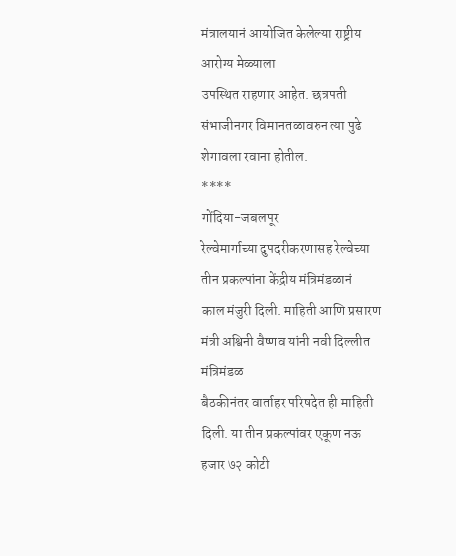मंत्रालयानं आयोजित केलेल्या राष्ट्रीय आरोग्य मेळ्याला
उपस्थित राहणार आहेत. छत्रपती संभाजीनगर विमानतळावरुन त्या पुढे शेगावला रवाना होतील.
****
गोंदिया-जबलपूर
रेल्वेमार्गाच्या दुपदरीकरणासह रेल्वेच्या तीन प्रकल्पांना केंद्रीय मंत्रिमंडळानं
काल मंजुरी दिली. माहिती आणि प्रसारण मंत्री अश्विनी वैष्णव यांनी नवी दिल्लीत मंत्रिमंडळ
बैठकीनंतर वार्ताहर परिषदेत ही माहिती दिली. या तीन प्रकल्पांवर एकूण नऊ हजार ७२ कोटी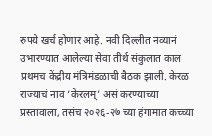रुपये खर्च होणार आहे. नवी दिल्लीत नव्यानं उभारण्यात आलेल्या सेवा तीर्थ संकुलात काल
प्रथमच केंद्रीय मंत्रिमंडळाची बैठक झाली. केरळ राज्याचं नाव ‘केरलम्’ असं करण्याच्या
प्रस्तावाला, तसंच २०२६-२७ च्या हंगामात कच्च्या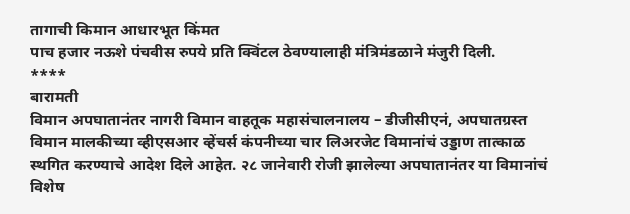तागाची किमान आधारभूत किंमत
पाच हजार नऊशे पंचवीस रुपये प्रति क्विंटल ठेवण्यालाही मंत्रिमंडळाने मंजुरी दिली.
****
बारामती
विमान अपघातानंतर नागरी विमान वाहतूक महासंचालनालय – डीजीसीएनं, अपघातग्रस्त
विमान मालकीच्या व्हीएसआर व्हेंचर्स कंपनीच्या चार लिअरजेट विमानांचं उड्डाण तात्काळ
स्थगित करण्याचे आदेश दिले आहेत. २८ जानेवारी रोजी झालेल्या अपघातानंतर या विमानांचं
विशेष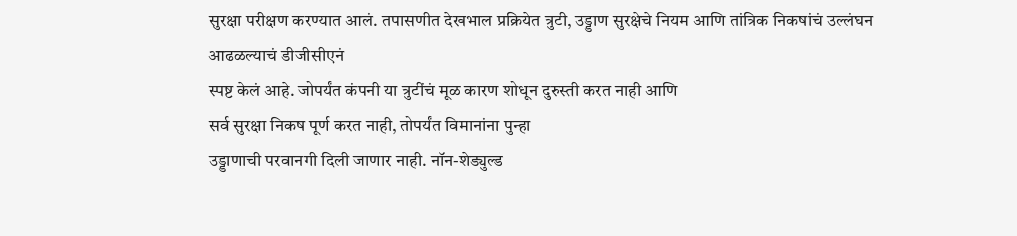सुरक्षा परीक्षण करण्यात आलं. तपासणीत देखभाल प्रक्रियेत त्रुटी, उड्डाण सुरक्षेचे नियम आणि तांत्रिक निकषांचं उल्लंघन आढळल्याचं डीजीसीएनं
स्पष्ट केलं आहे. जोपर्यंत कंपनी या त्रुटींचं मूळ कारण शोधून दुरुस्ती करत नाही आणि
सर्व सुरक्षा निकष पूर्ण करत नाही, तोपर्यंत विमानांना पुन्हा
उड्डाणाची परवानगी दिली जाणार नाही. नॉन-शेड्युल्ड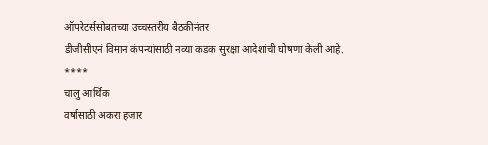ऑपरेटर्ससोबतच्या उच्चस्तरीय बैठकीनंतर
डीजीसीएनं विमान कंपन्यांसाठी नव्या कडक सुरक्षा आदेशांची घोषणा केली आहे.
****
चालु आर्थिक
वर्षासाठी अकरा हजार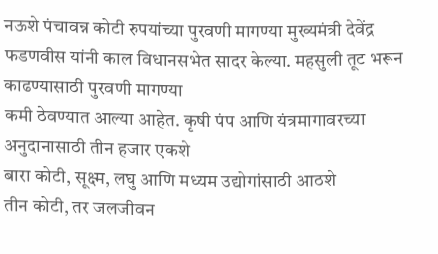नऊशे पंचावन्न कोटी रुपयांच्या पुरवणी मागण्या मुख्यमंत्री देवेंद्र
फडणवीस यांनी काल विधानसभेत सादर केल्या. महसुली तूट भरून काढण्यासाठी पुरवणी मागण्या
कमी ठेवण्यात आल्या आहेत. कृषी पंप आणि यंत्रमागावरच्या अनुदानासाठी तीन हजार एकशे
बारा कोटी, सूक्ष्म, लघु आणि मध्यम उद्योगांसाठी आठशे
तीन कोटी, तर जलजीवन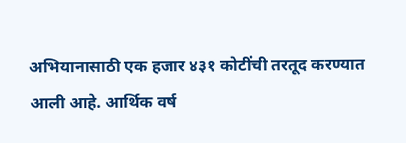अभियानासाठी एक हजार ४३१ कोटींची तरतूद करण्यात
आली आहे. आर्थिक वर्ष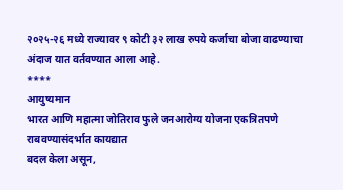२०२५-२६ मध्ये राज्यावर ९ कोटी ३२ लाख रुपये कर्जाचा बोजा वाढण्याचा
अंदाज यात वर्तवण्यात आला आहे.
****
आयुष्यमान
भारत आणि महात्मा जोतिराव फुले जनआरोग्य योजना एकत्रितपणे राबवण्यासंदर्भात कायद्यात
बदल केला असून,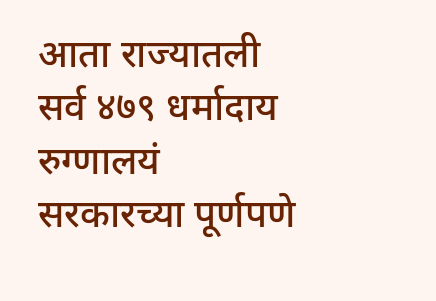आता राज्यातली सर्व ४७९ धर्मादाय रुग्णालयं सरकारच्या पूर्णपणे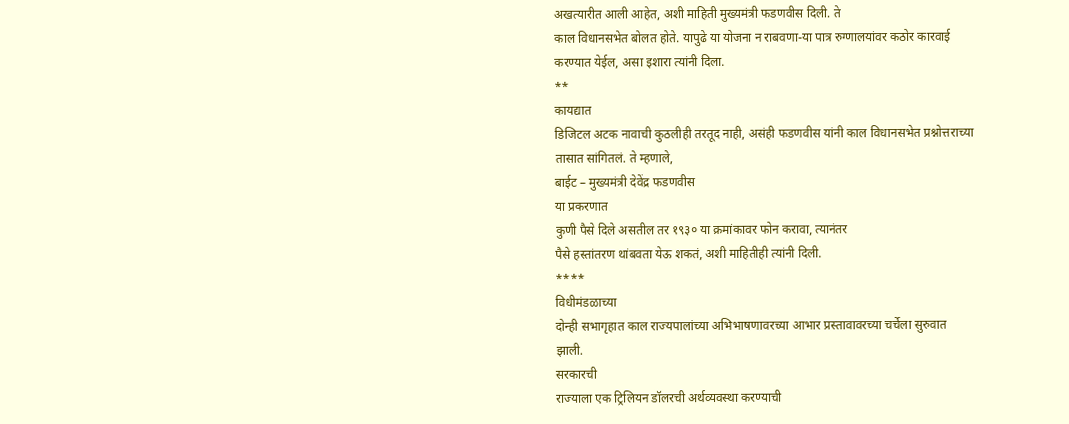अखत्यारीत आली आहेत, अशी माहिती मुख्यमंत्री फडणवीस दिली. ते
काल विधानसभेत बोलत होते. यापुढे या योजना न राबवणा-या पात्र रुग्णालयांवर कठोर कारवाई
करण्यात येईल, असा इशारा त्यांनी दिला.
**
कायद्यात
डिजिटल अटक नावाची कुठलीही तरतूद नाही, असंही फडणवीस यांनी काल विधानसभेत प्रश्नोत्तराच्या
तासात सांगितलं. ते म्हणाले,
बाईट – मुख्यमंत्री देवेंद्र फडणवीस
या प्रकरणात
कुणी पैसे दिले असतील तर १९३० या क्रमांकावर फोन करावा, त्यानंतर
पैसे हस्तांतरण थांबवता येऊ शकतं, अशी माहितीही त्यांनी दिली.
****
विधीमंडळाच्या
दोन्ही सभागृहात काल राज्यपालांच्या अभिभाषणावरच्या आभार प्रस्तावावरच्या चर्चेला सुरुवात
झाली.
सरकारची
राज्याला एक ट्रिलियन डॉलरची अर्थव्यवस्था करण्याची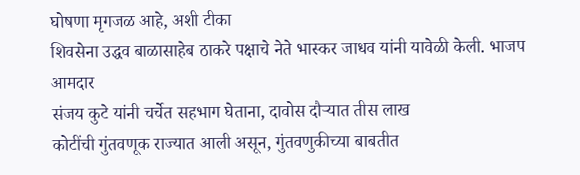घोषणा मृगजळ आहे, अशी टीका
शिवसेना उद्धव बाळासाहेब ठाकरे पक्षाचे नेते भास्कर जाधव यांनी यावेळी केली. भाजप आमदार
संजय कुटे यांनी चर्चेत सहभाग घेताना, दावोस दौऱ्यात तीस लाख
कोटींची गुंतवणूक राज्यात आली असून, गुंतवणुकीच्या बाबतीत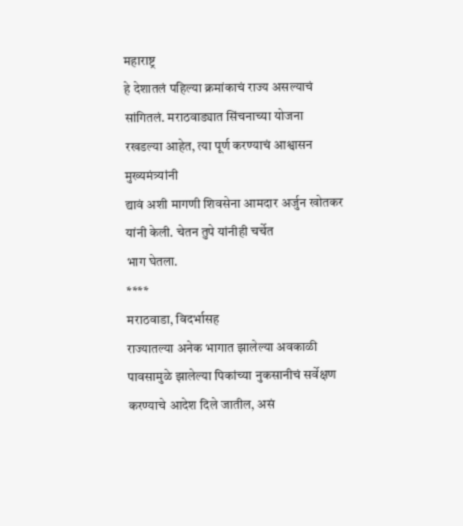महाराष्ट्र
हे देशातलं पहिल्या क्रमांकाचं राज्य असल्याचं सांगितलं. मराठवाड्यात सिंचनाच्या योजना
रखडल्या आहेत, त्या पूर्ण करण्याचं आश्वासन मुख्यमंत्र्यांनी
द्यावं अशी मागणी शिवसेना आमदार अर्जुन खोतकर यांनी केली. चेतन तुपे यांनीही चर्चेत
भाग घेतला.
****
मराठवाडा, विदर्भासह
राज्यातल्या अनेक भागात झालेल्या अवकाळी पावसामुळे झालेल्या पिकांच्या नुकसानीचं सर्वेक्षण
करण्याचे आदेश दिले जातील, असं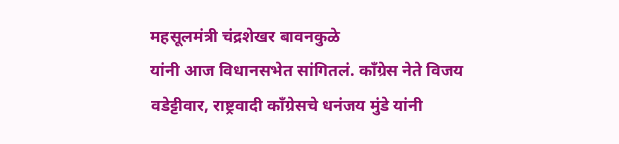महसूलमंत्री चंद्रशेखर बावनकुळे
यांनी आज विधानसभेत सांगितलं. कॉंग्रेस नेते विजय वडेट्टीवार, राष्ट्रवादी काँग्रेसचे धनंजय मुंडे यांनी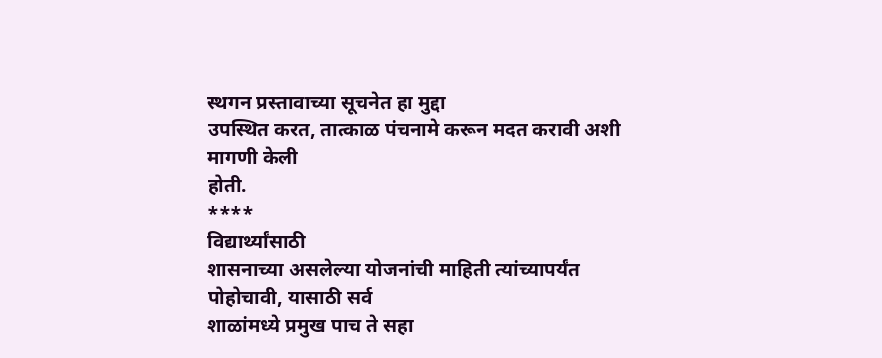स्थगन प्रस्तावाच्या सूचनेत हा मुद्दा
उपस्थित करत, तात्काळ पंचनामे करून मदत करावी अशी मागणी केली
होती.
****
विद्यार्थ्यांसाठी
शासनाच्या असलेल्या योजनांची माहिती त्यांच्यापर्यंत पोहोचावी, यासाठी सर्व
शाळांमध्ये प्रमुख पाच ते सहा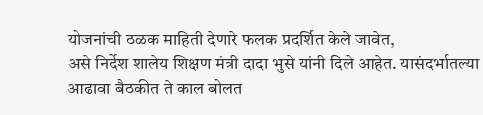योजनांची ठळक माहिती देणारे फलक प्रदर्शित केले जावेत,
असे निर्देश शालेय शिक्षण मंत्री दादा भुसे यांनी दिले आहेत. यासंदर्भातल्या
आढावा बैठकीत ते काल बोलत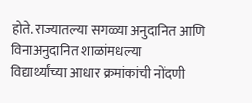होते. राज्यातल्या सगळ्या अनुदानित आणि विनाअनुदानित शाळांमधल्या
विद्यार्थ्यांच्या आधार क्रमांकांची नोंदणी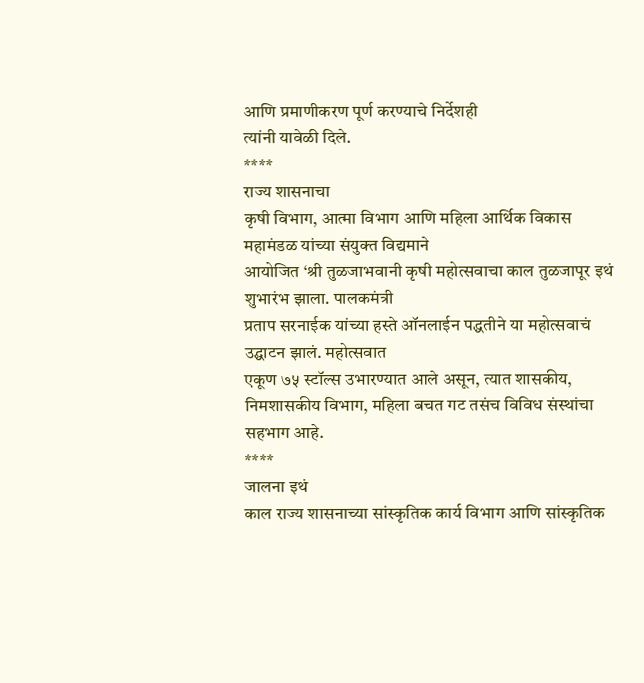आणि प्रमाणीकरण पूर्ण करण्याचे निर्देशही
त्यांनी यावेळी दिले.
****
राज्य शासनाचा
कृषी विभाग, आत्मा विभाग आणि महिला आर्थिक विकास महामंडळ यांच्या संयुक्त विद्यमाने
आयोजित ‘श्री तुळजाभवानी कृषी महोत्सवाचा काल तुळजापूर इथं शुभारंभ झाला. पालकमंत्री
प्रताप सरनाईक यांच्या हस्ते ऑनलाईन पद्धतीने या महोत्सवाचं उद्घाटन झालं. महोत्सवात
एकूण ७५ स्टॉल्स उभारण्यात आले असून, त्यात शासकीय, निमशासकीय विभाग, महिला बचत गट तसंच विविध संस्थांचा
सहभाग आहे.
****
जालना इथं
काल राज्य शासनाच्या सांस्कृतिक कार्य विभाग आणि सांस्कृतिक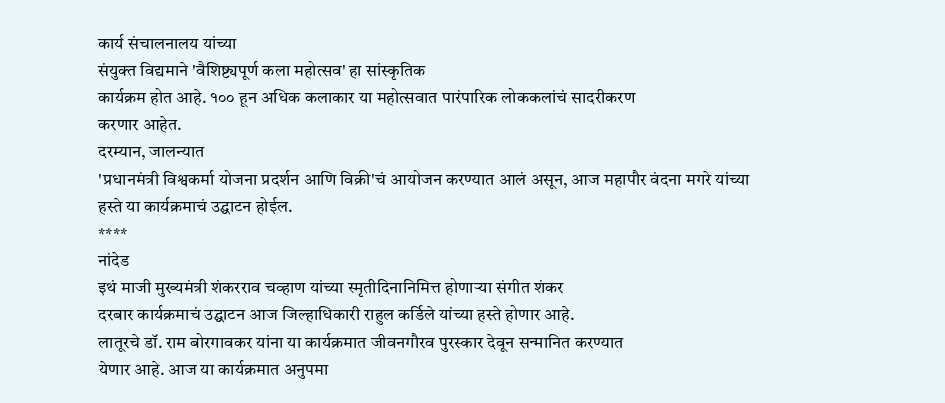कार्य संचालनालय यांच्या
संयुक्त विद्यमाने 'वैशिष्ट्यपूर्ण कला महोत्सव' हा सांस्कृतिक
कार्यक्रम होत आहे. १०० हून अधिक कलाकार या महोत्सवात पारंपारिक लोककलांचं सादरीकरण
करणार आहेत.
दरम्यान, जालन्यात
'प्रधानमंत्री विश्वकर्मा योजना प्रदर्शन आणि विक्री'चं आयोजन करण्यात आलं असून, आज महापौर वंदना मगरे यांच्या
हस्ते या कार्यक्रमाचं उद्घाटन होईल.
****
नांदेड
इथं माजी मुख्यमंत्री शंकरराव चव्हाण यांच्या स्मृतीदिनानिमित्त होणाऱ्या संगीत शंकर
दरबार कार्यक्रमाचं उद्घाटन आज जिल्हाधिकारी राहुल कर्डिले यांच्या हस्ते होणार आहे.
लातूरचे डॉ. राम बोरगावकर यांना या कार्यक्रमात जीवनगौरव पुरस्कार देवून सन्मानित करण्यात
येणार आहे. आज या कार्यक्रमात अनुपमा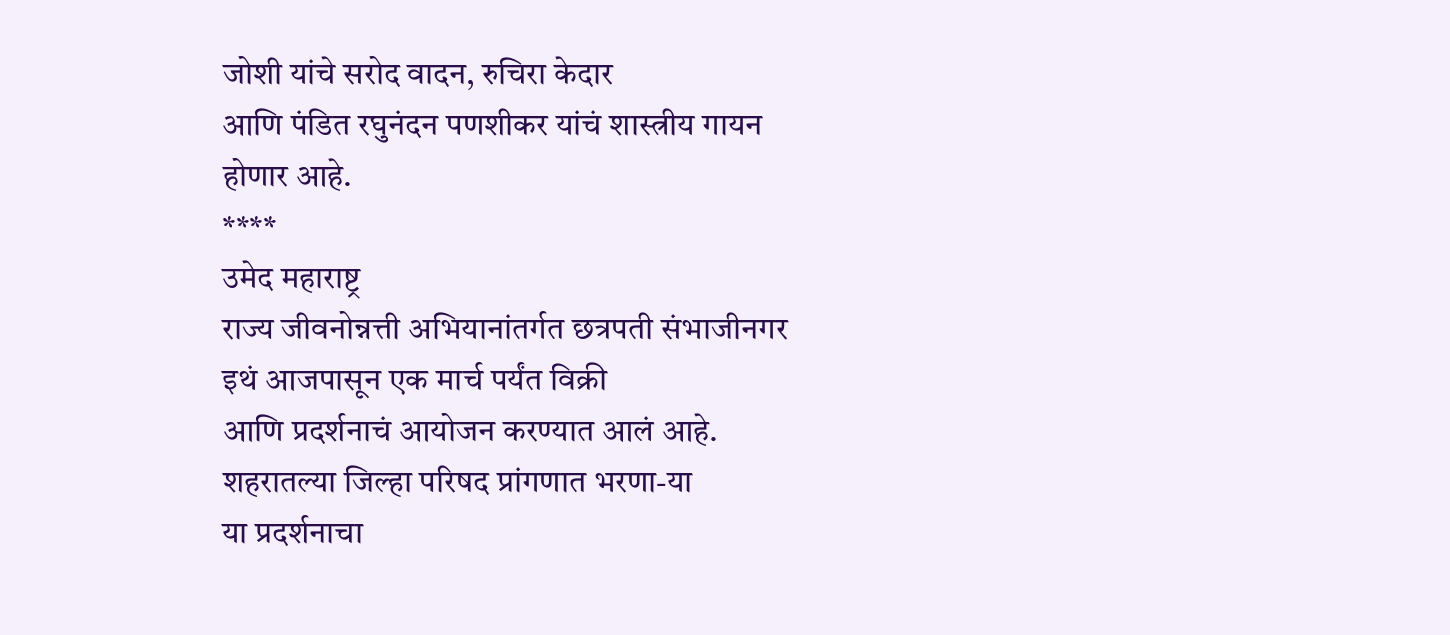जोशी यांचे सरोद वादन, रुचिरा केदार
आणि पंडित रघुनंदन पणशीकर यांचं शास्त्रीय गायन होणार आहे.
****
उमेद महाराष्ट्र
राज्य जीवनोन्नत्ती अभियानांतर्गत छत्रपती संभाजीनगर इथं आजपासून एक मार्च पर्यंत विक्री
आणि प्रदर्शनाचं आयोजन करण्यात आलं आहे. शहरातल्या जिल्हा परिषद प्रांगणात भरणा-या
या प्रदर्शनाचा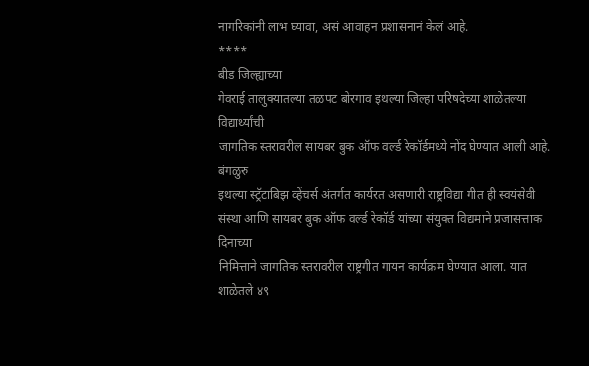नागरिकांनी लाभ घ्यावा, असं आवाहन प्रशासनानं केलं आहे.
****
बीड जिल्ह्याच्या
गेवराई तालुक्यातल्या तळपट बोरगाव इथल्या जिल्हा परिषदेच्या शाळेतल्या विद्यार्थ्यांची
जागतिक स्तरावरील सायबर बुक ऑफ वर्ल्ड रेकॉर्डमध्ये नोंद घेण्यात आली आहे. बंगळुरु
इथल्या स्ट्रॅटाबिझ व्हेंचर्स अंतर्गत कार्यरत असणारी राष्ट्रविद्या गीत ही स्वयंसेवी
संस्था आणि सायबर बुक ऑफ वर्ल्ड रेकॉर्ड यांच्या संयुक्त विद्यमाने प्रजासत्ताक दिनाच्या
निमित्ताने जागतिक स्तरावरील राष्ट्रगीत गायन कार्यक्रम घेण्यात आला. यात शाळेतले ४९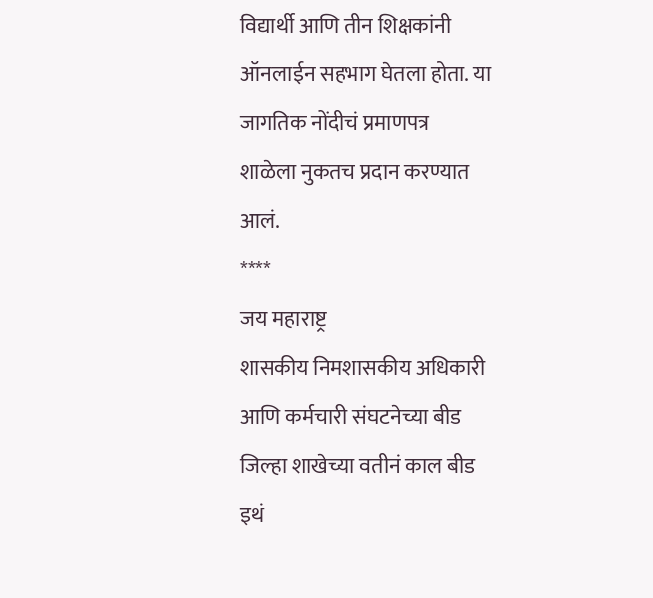विद्यार्थी आणि तीन शिक्षकांनी ऑनलाईन सहभाग घेतला होता. या जागतिक नोंदीचं प्रमाणपत्र
शाळेला नुकतच प्रदान करण्यात आलं.
****
जय महाराष्ट्र
शासकीय निमशासकीय अधिकारी आणि कर्मचारी संघटनेच्या बीड जिल्हा शाखेच्या वतीनं काल बीड
इथं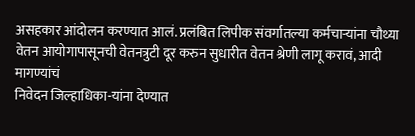असहकार आंदोलन करण्यात आलं. प्रलंबित लिपीक संवर्गातल्या कर्मचाऱ्यांना चौथ्या
वेतन आयोगापासूनची वेतनत्रुटी दूर करुन सुधारीत वेतन श्रेणी लागू करावं, आदी मागण्यांचं
निवेदन जिल्हाधिका-यांना देण्यात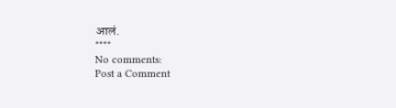आलं.
****
No comments:
Post a Comment